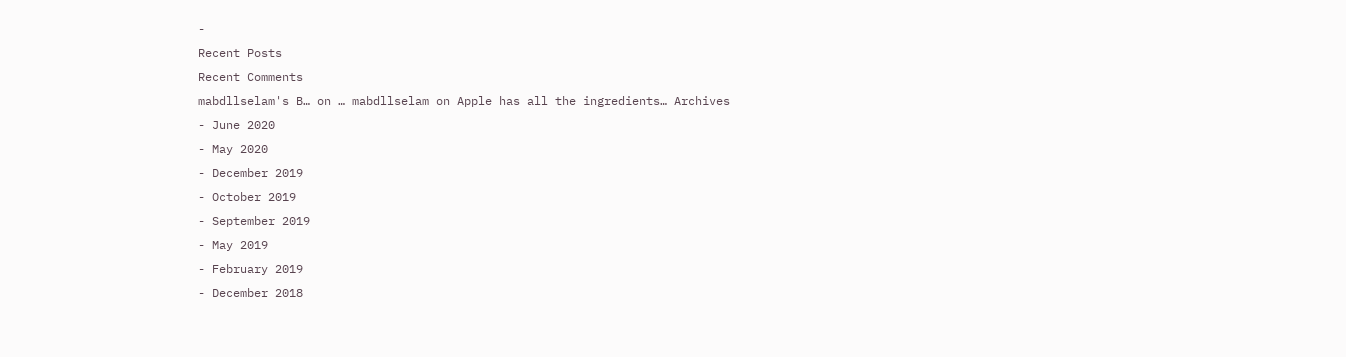-
Recent Posts
Recent Comments
mabdllselam's B… on … mabdllselam on Apple has all the ingredients… Archives
- June 2020
- May 2020
- December 2019
- October 2019
- September 2019
- May 2019
- February 2019
- December 2018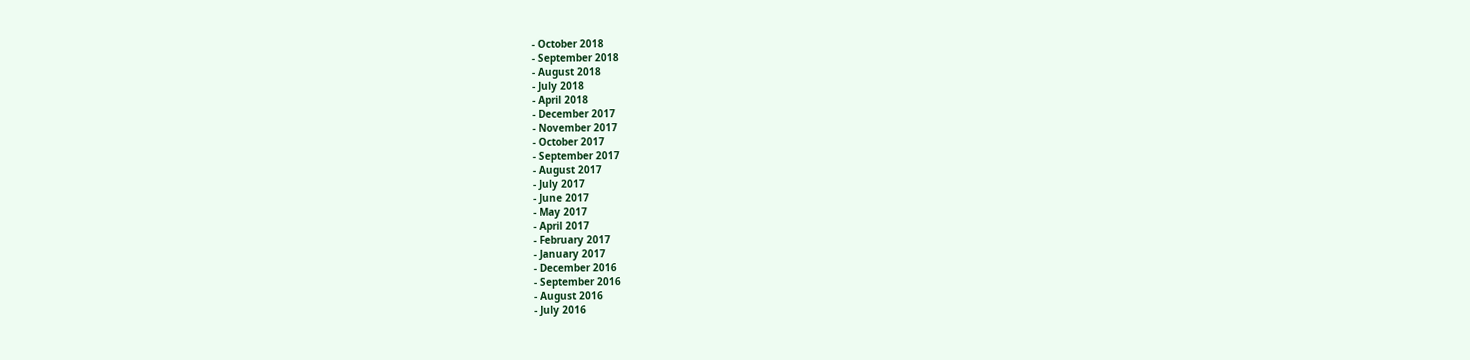- October 2018
- September 2018
- August 2018
- July 2018
- April 2018
- December 2017
- November 2017
- October 2017
- September 2017
- August 2017
- July 2017
- June 2017
- May 2017
- April 2017
- February 2017
- January 2017
- December 2016
- September 2016
- August 2016
- July 2016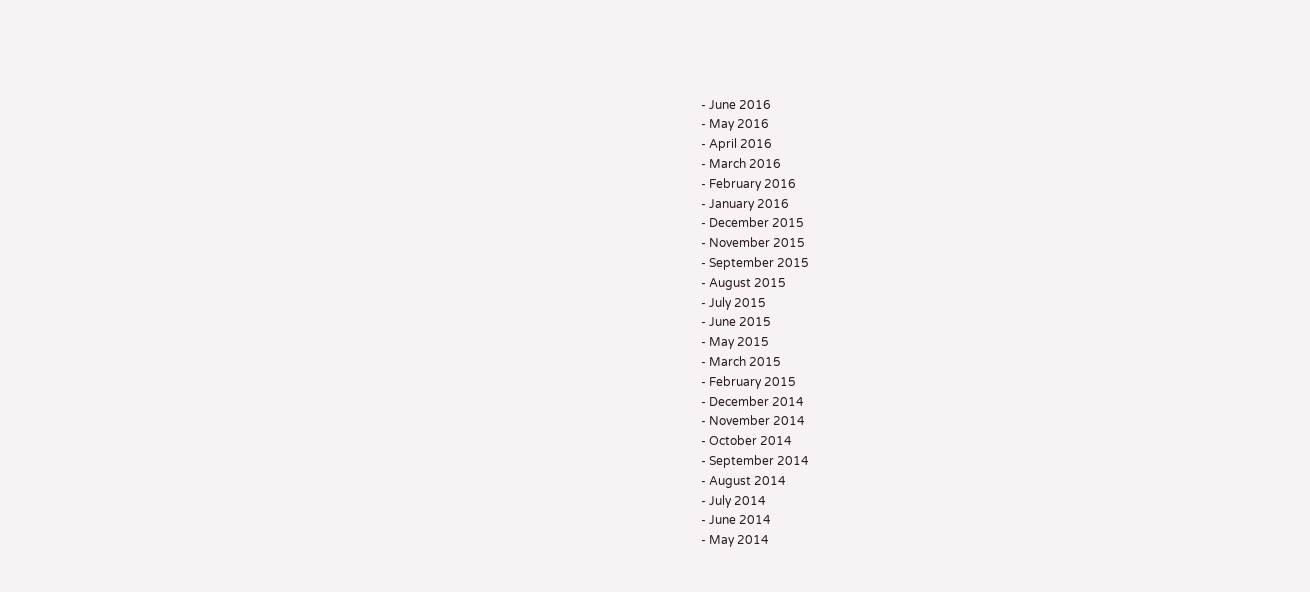- June 2016
- May 2016
- April 2016
- March 2016
- February 2016
- January 2016
- December 2015
- November 2015
- September 2015
- August 2015
- July 2015
- June 2015
- May 2015
- March 2015
- February 2015
- December 2014
- November 2014
- October 2014
- September 2014
- August 2014
- July 2014
- June 2014
- May 2014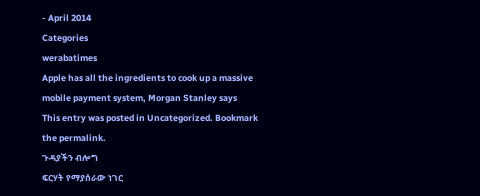- April 2014
Categories
werabatimes
Apple has all the ingredients to cook up a massive mobile payment system, Morgan Stanley says
This entry was posted in Uncategorized. Bookmark the permalink.
ጉዳያችን ብሎግ
ፍርሃት የማያሰራው ነገር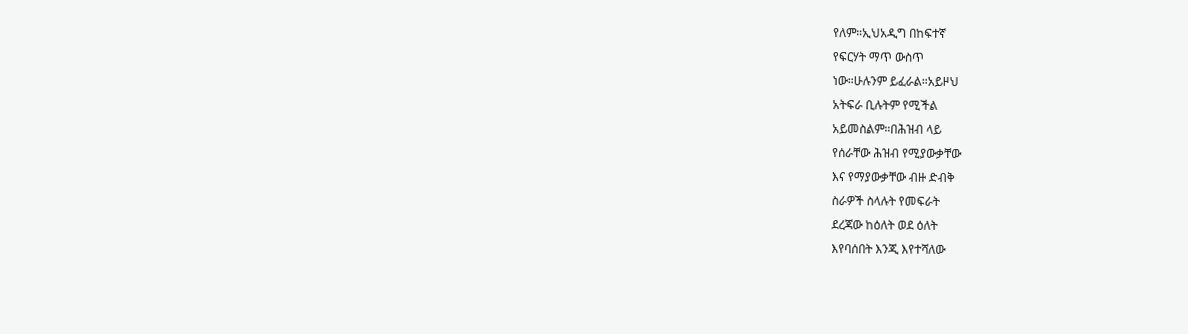የለም።ኢህአዲግ በከፍተኛ
የፍርሃት ማጥ ውስጥ
ነው።ሁሉንም ይፈራል።አይዞህ
አትፍራ ቢሉትም የሚችል
አይመስልም።በሕዝብ ላይ
የሰራቸው ሕዝብ የሚያውቃቸው
እና የማያውቃቸው ብዙ ድብቅ
ስራዎች ስላሉት የመፍራት
ደረጃው ከዕለት ወደ ዕለት
እየባሰበት እንጂ እየተሻለው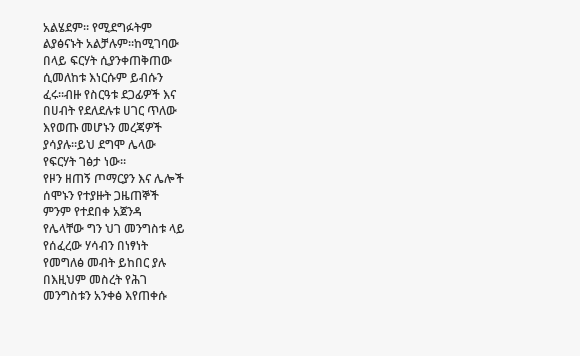አልሄደም። የሚደግፉትም
ልያፅናኑት አልቻሉም።ከሚገባው
በላይ ፍርሃት ሲያንቀጠቅጠው
ሲመለከቱ እነርሱም ይብሱን
ፈሩ።ብዙ የስርዓቱ ደጋፊዎች እና
በሀብት የደለደሉቱ ሀገር ጥለው
እየወጡ መሆኑን መረጃዎች
ያሳያሉ።ይህ ደግሞ ሌላው
የፍርሃት ገፅታ ነው።
የዞን ዘጠኝ ጦማርያን እና ሌሎች
ሰሞኑን የተያዙት ጋዜጠኞች
ምንም የተደበቀ አጀንዳ
የሌላቸው ግን ህገ መንግስቱ ላይ
የሰፈረው ሃሳብን በነፃነት
የመግለፅ መብት ይከበር ያሉ
በእዚህም መስረት የሕገ
መንግስቱን አንቀፅ እየጠቀሱ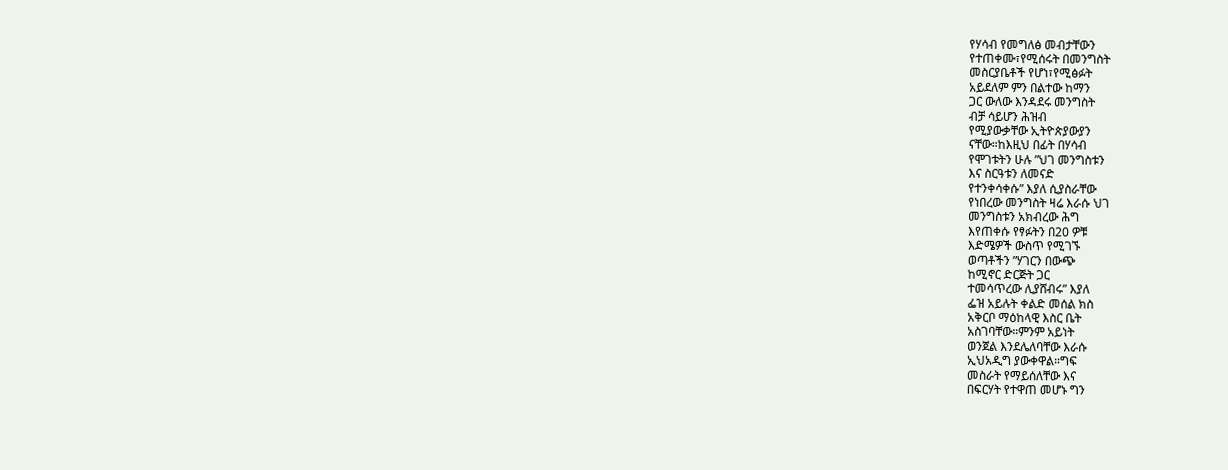የሃሳብ የመግለፅ መብታቸውን
የተጠቀሙ፣የሚሰሩት በመንግስት
መስርያቤቶች የሆነ፣የሚፅፉት
አይደለም ምን በልተው ከማን
ጋር ውለው እንዳደሩ መንግስት
ብቻ ሳይሆን ሕዝብ
የሚያውቃቸው ኢትዮጵያውያን
ናቸው።ከእዚህ በፊት በሃሳብ
የሞገቱትን ሁሉ ”ህገ መንግስቱን
እና ስርዓቱን ለመናድ
የተንቀሳቀሱ” እያለ ሲያስራቸው
የነበረው መንግስት ዛሬ እራሱ ህገ
መንግስቱን አክብረው ሕግ
እየጠቀሱ የፃፉትን በ20 ዎቹ
እድሜዎች ውስጥ የሚገኙ
ወጣቶችን ”ሃገርን በውጭ
ከሚኖር ድርጅት ጋር
ተመሳጥረው ሊያሸብሩ” እያለ
ፌዝ አይሉት ቀልድ መሰል ክስ
አቅርቦ ማዕከላዊ እስር ቤት
አስገባቸው።ምንም አይነት
ወንጀል እንደሌለባቸው እራሱ
ኢህአዲግ ያውቀዋል።ግፍ
መስራት የማይሰለቸው እና
በፍርሃት የተዋጠ መሆኑ ግን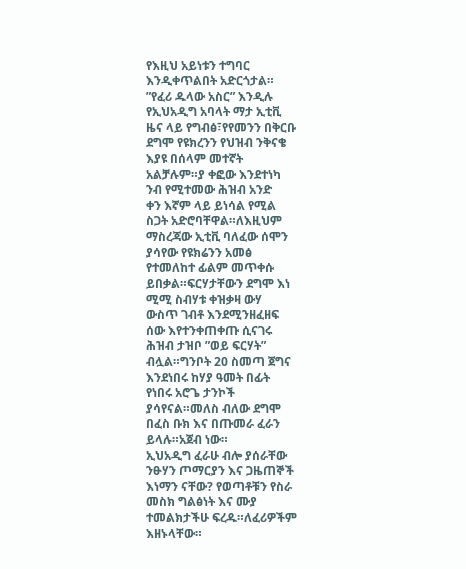የእዚህ አይነቱን ተግባር
እንዲቀጥልበት አድርጎታል።
”የፈሪ ዱላው አስር” እንዲሉ
የኢህአዲግ አባላት ማታ ኢቲቪ
ዜና ላይ የግብፅ፣የየመንን በቅርቡ
ደግሞ የዩክረንን የህዝብ ንቅናቄ
እያዩ በሰላም መተኛት
አልቻሉም።ያ ቀፎው እንደተነካ
ንብ የሚተመው ሕዝብ አንድ
ቀን እኛም ላይ ይነሳል የሚል
ስጋት አድሮባቸዋል።ለእዚህም
ማስረጃው ኢቲቪ ባለፈው ሰሞን
ያሳየው የዩክሬንን አመፅ
የተመለከተ ፊልም መጥቀሱ
ይበቃል።ፍርሃታቸውን ደግሞ እነ
ሚሚ ስብሃቱ ቀዝቃዛ ውሃ
ውስጥ ገብቶ እንደሚንዘፈዘፍ
ሰው እየተንቀጠቀጡ ሲናገሩ
ሕዝብ ታዝቦ ”ወይ ፍርሃት”
ብሏል።ግንቦት 20 ስመጣ ጀግና
እንደነበሩ ከሃያ ዓመት በፊት
የነበሩ አሮጌ ታንኮች
ያሳየናል።መለስ ብለው ደግሞ
በፈስ ቡክ እና በጡመራ ፈራን
ይላሉ።አጀብ ነው።
ኢህአዲግ ፈራሁ ብሎ ያሰራቸው
ንፁሃን ጦማርያን እና ጋዜጠኞች
እነማን ናቸው? የወጣቶቹን የስራ
መስክ ግልፅነት እና ሙያ
ተመልክታችሁ ፍረዱ።ለፈሪዎችም
እዘኑላቸው።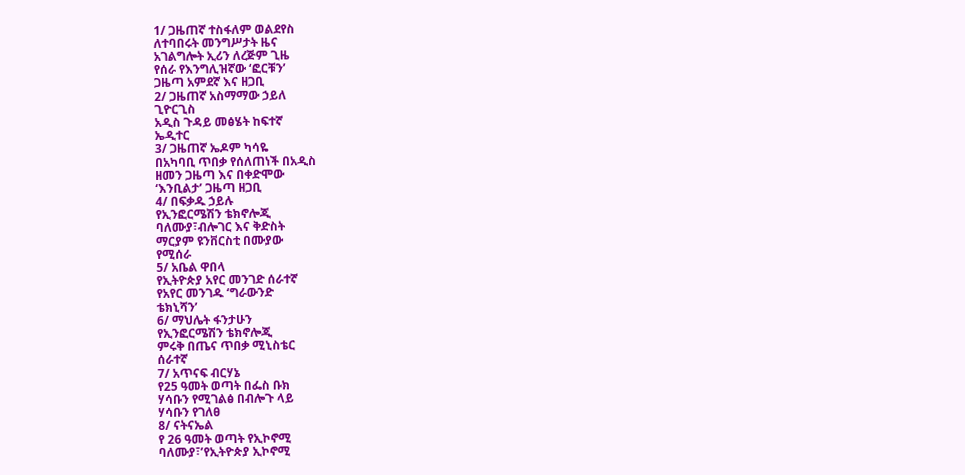1/ ጋዜጠኛ ተስፋለም ወልደየስ
ለተባበሩት መንግሥታት ዜና
አገልግሎት ኢሪን ለረጅም ጊዜ
የሰራ የእንግሊዝኛው ‘ፎርቹን’
ጋዜጣ አምደኛ እና ዘጋቢ
2/ ጋዜጠኛ አስማማው ኃይለ
ጊዮርጊስ
አዲስ ጉዳይ መፅሄት ከፍተኛ
ኤዲተር
3/ ጋዜጠኛ ኤዶም ካሳዬ
በአካባቢ ጥበቃ የሰለጠነች በአዲስ
ዘመን ጋዜጣ እና በቀድሞው
‘እንቢልታ’ ጋዜጣ ዘጋቢ
4/ በፍቃዱ ኃይሉ
የኢንፎርሜሽን ቴክኖሎጂ
ባለሙያ፣ብሎገር እና ቅድስት
ማርያም ዩንቨርስቲ በሙያው
የሚሰራ
5/ አቤል ዋበላ
የኢትዮጵያ አየር መንገድ ሰራተኛ
የአየር መንገዱ ‘ግራውንድ
ቴክኒሻን’
6/ ማህሌት ፋንታሁን
የኢንፎርሜሽን ቴክኖሎጂ
ምሩቅ በጤና ጥበቃ ሚኒስቴር
ሰራተኛ
7/ አጥናፍ ብርሃኔ
የ25 ዓመት ወጣት በፌስ ቡክ
ሃሳቡን የሚገልፅ በብሎጉ ላይ
ሃሳቡን የገለፀ
8/ ናትናኤል
የ 26 ዓመት ወጣት የኢኮኖሚ
ባለሙያ፣’የኢትዮጵያ ኢኮኖሚ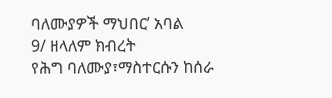ባለሙያዎች ማህበር’ አባል
9/ ዘላለም ክብረት
የሕግ ባለሙያ፣ማስተርሱን ከሰራ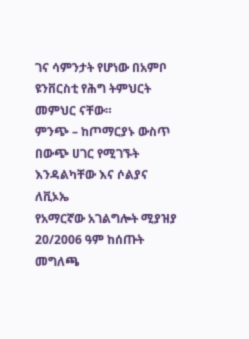ገና ሳምንታት የሆነው በአምቦ
ዩንቨርስቲ የሕግ ትምህርት
መምህር ናቸው።
ምንጭ – ከጦማርያኑ ውስጥ
በውጭ ሀገር የሚገኙት
እንዳልካቸው እና ሶልያና ለቪኦኤ
የአማርኛው አገልግሎት ሚያዝያ
20/2006 ዓም ከሰጡት
መግለጫ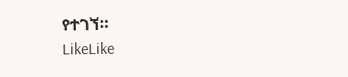የተገኘ።
LikeLike